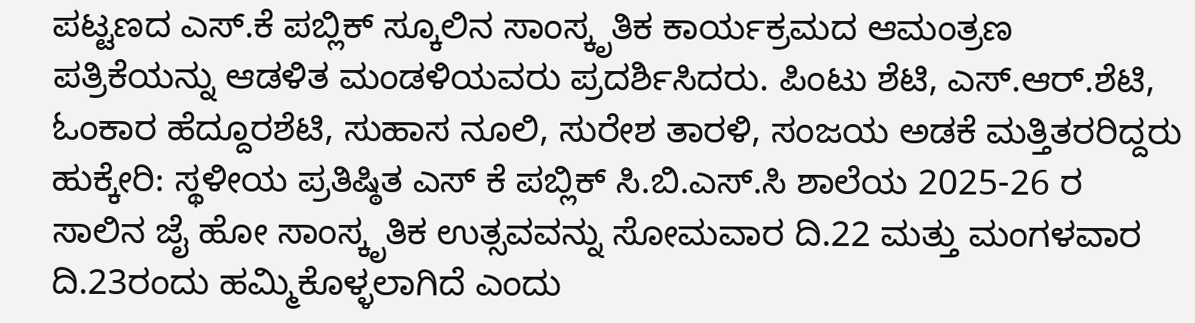ಪಟ್ಟಣದ ಎಸ್.ಕೆ ಪಬ್ಲಿಕ್ ಸ್ಕೂಲಿನ ಸಾಂಸ್ಕೃತಿಕ ಕಾರ್ಯಕ್ರಮದ ಆಮಂತ್ರಣ ಪತ್ರಿಕೆಯನ್ನು ಆಡಳಿತ ಮಂಡಳಿಯವರು ಪ್ರದರ್ಶಿಸಿದರು. ಪಿಂಟು ಶೆಟಿ, ಎಸ್.ಆರ್.ಶೆಟಿ, ಓಂಕಾರ ಹೆದ್ದೂರಶೆಟಿ, ಸುಹಾಸ ನೂಲಿ, ಸುರೇಶ ತಾರಳಿ, ಸಂಜಯ ಅಡಕೆ ಮತ್ತಿತರರಿದ್ದರು
ಹುಕ್ಕೇರಿ: ಸ್ಥಳೀಯ ಪ್ರತಿಷ್ಠಿತ ಎಸ್ ಕೆ ಪಬ್ಲಿಕ್ ಸಿ.ಬಿ.ಎಸ್.ಸಿ ಶಾಲೆಯ 2025-26 ರ ಸಾಲಿನ ಜೈ ಹೋ ಸಾಂಸ್ಕೃತಿಕ ಉತ್ಸವವನ್ನು ಸೋಮವಾರ ದಿ.22 ಮತ್ತು ಮಂಗಳವಾರ ದಿ.23ರಂದು ಹಮ್ಮಿಕೊಳ್ಳಲಾಗಿದೆ ಎಂದು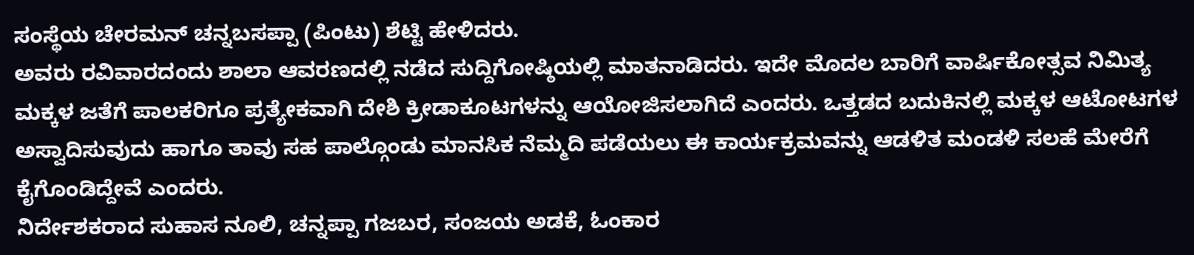ಸಂಸ್ಥೆಯ ಚೇರಮನ್ ಚನ್ನಬಸಪ್ಪಾ (ಪಿಂಟು) ಶೆಟ್ಟಿ ಹೇಳಿದರು.
ಅವರು ರವಿವಾರದಂದು ಶಾಲಾ ಆವರಣದಲ್ಲಿ ನಡೆದ ಸುದ್ದಿಗೋಷ್ಠಿಯಲ್ಲಿ ಮಾತನಾಡಿದರು. ಇದೇ ಮೊದಲ ಬಾರಿಗೆ ವಾರ್ಷಿಕೋತ್ಸವ ನಿಮಿತ್ಯ ಮಕ್ಕಳ ಜತೆಗೆ ಪಾಲಕರಿಗೂ ಪ್ರತ್ಯೇಕವಾಗಿ ದೇಶಿ ಕ್ರೀಡಾಕೂಟಗಳನ್ನು ಆಯೋಜಿಸಲಾಗಿದೆ ಎಂದರು. ಒತ್ತಡದ ಬದುಕಿನಲ್ಲಿ ಮಕ್ಕಳ ಆಟೋಟಗಳ ಅಸ್ವಾದಿಸುವುದು ಹಾಗೂ ತಾವು ಸಹ ಪಾಲ್ಗೊಂಡು ಮಾನಸಿಕ ನೆಮ್ಮದಿ ಪಡೆಯಲು ಈ ಕಾರ್ಯಕ್ರಮವನ್ನು ಆಡಳಿತ ಮಂಡಳಿ ಸಲಹೆ ಮೇರೆಗೆ ಕೈಗೊಂಡಿದ್ದೇವೆ ಎಂದರು.
ನಿರ್ದೇಶಕರಾದ ಸುಹಾಸ ನೂಲಿ, ಚನ್ನಪ್ಪಾ ಗಜಬರ, ಸಂಜಯ ಅಡಕೆ, ಓಂಕಾರ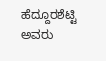ಹೆದ್ದೂರಶೆಟ್ಟಿ ಅವರು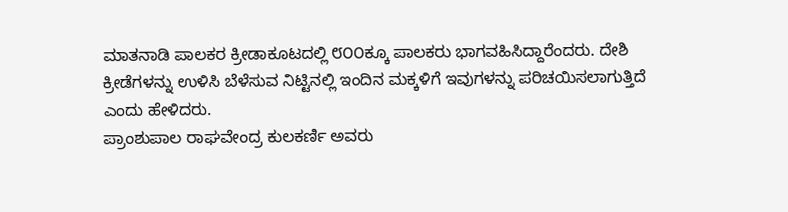ಮಾತನಾಡಿ ಪಾಲಕರ ಕ್ರೀಡಾಕೂಟದಲ್ಲಿ ೮೦೦ಕ್ಕೂ ಪಾಲಕರು ಭಾಗವಹಿಸಿದ್ದಾರೆಂದರು. ದೇಶಿ ಕ್ರೀಡೆಗಳನ್ನು ಉಳಿಸಿ ಬೆಳೆಸುವ ನಿಟ್ಟಿನಲ್ಲಿ ಇಂದಿನ ಮಕ್ಕಳಿಗೆ ಇವುಗಳನ್ನು ಪರಿಚಯಿಸಲಾಗುತ್ತಿದೆ ಎಂದು ಹೇಳಿದರು.
ಪ್ರಾಂಶುಪಾಲ ರಾಘವೇಂದ್ರ ಕುಲಕರ್ಣಿ ಅವರು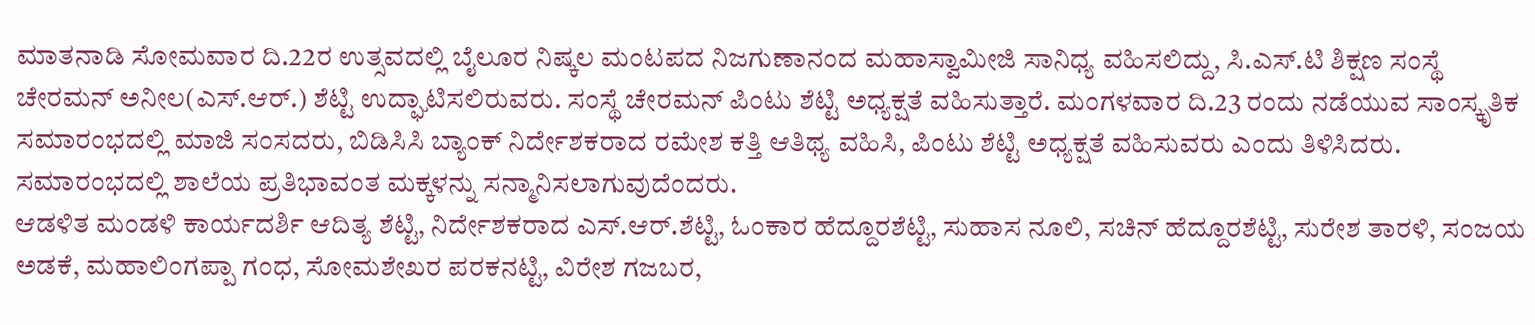ಮಾತನಾಡಿ ಸೋಮವಾರ ದಿ.22ರ ಉತ್ಸವದಲ್ಲಿ ಬೈಲೂರ ನಿಷ್ಕಲ ಮಂಟಪದ ನಿಜಗುಣಾನಂದ ಮಹಾಸ್ವಾಮೀಜಿ ಸಾನಿಧ್ಯ ವಹಿಸಲಿದ್ದು, ಸಿ.ಎಸ್.ಟಿ ಶಿಕ್ಷಣ ಸಂಸ್ಥೆ ಚೇರಮನ್ ಅನೀಲ(ಎಸ್.ಆರ್.) ಶೆಟ್ಟಿ ಉದ್ಘಾಟಿಸಲಿರುವರು. ಸಂಸ್ಥೆ ಚೇರಮನ್ ಪಿಂಟು ಶೆಟ್ಟಿ ಅಧ್ಯಕ್ಷತೆ ವಹಿಸುತ್ತಾರೆ. ಮಂಗಳವಾರ ದಿ.23 ರಂದು ನಡೆಯುವ ಸಾಂಸ್ಕೃತಿಕ ಸಮಾರಂಭದಲ್ಲಿ ಮಾಜಿ ಸಂಸದರು, ಬಿಡಿಸಿಸಿ ಬ್ಯಾಂಕ್ ನಿರ್ದೇಶಕರಾದ ರಮೇಶ ಕತ್ತಿ ಆತಿಥ್ಯ ವಹಿಸಿ, ಪಿಂಟು ಶೆಟ್ಟಿ ಅಧ್ಯಕ್ಷತೆ ವಹಿಸುವರು ಎಂದು ತಿಳಿಸಿದರು. ಸಮಾರಂಭದಲ್ಲಿ ಶಾಲೆಯ ಪ್ರತಿಭಾವಂತ ಮಕ್ಕಳನ್ನು ಸನ್ಮಾನಿಸಲಾಗುವುದೆಂದರು.
ಆಡಳಿತ ಮಂಡಳಿ ಕಾರ್ಯದರ್ಶಿ ಆದಿತ್ಯ ಶೆಟ್ಟಿ, ನಿರ್ದೇಶಕರಾದ ಎಸ್.ಆರ್.ಶೆಟ್ಟಿ, ಓಂಕಾರ ಹೆದ್ದೂರಶೆಟ್ಟಿ, ಸುಹಾಸ ನೂಲಿ, ಸಚಿನ್ ಹೆದ್ದೂರಶೆಟ್ಟಿ, ಸುರೇಶ ತಾರಳಿ, ಸಂಜಯ ಅಡಕೆ, ಮಹಾಲಿಂಗಪ್ಪಾ ಗಂಧ, ಸೋಮಶೇಖರ ಪರಕನಟ್ಟಿ, ವಿರೇಶ ಗಜಬರ,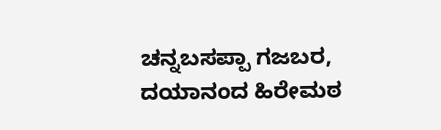ಚನ್ನಬಸಪ್ಪಾ ಗಜಬರ, ದಯಾನಂದ ಹಿರೇಮಠ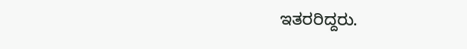ಇತರರಿದ್ದರು.